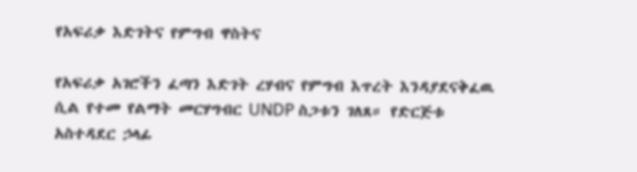የአፍሪቃ እድገትና የምግብ ዋስትና

የአፍሪቃ አገሮችን ፈጣን እድገት ረሃብና የምግብ እጥረት እንዳያደናቅፈዉ ሲል የተመ የልማት መርሃግብር UNDP ስጋቱን ገለጸ። የድርጅቱ አስተዳደር ኃላፊ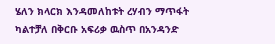ሄለን ክላርክ እንዳመለከቱት ረሃብን ማጥፋት ካልተቻለ በቅርቡ አፍሪቃ ዉስጥ በአንዳንድ